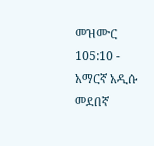መዝሙር 105:10 - አማርኛ አዲሱ መደበኛ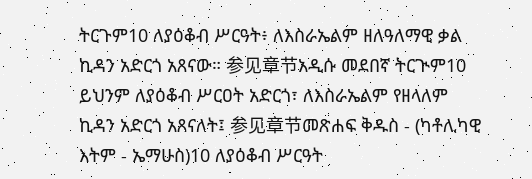ትርጉም10 ለያዕቆብ ሥርዓት፥ ለእስራኤልም ዘለዓለማዊ ቃል ኪዳን አድርጎ አጸናው። 参见章节አዲሱ መደበኛ ትርጒም10 ይህንም ለያዕቆብ ሥርዐት አድርጎ፣ ለእስራኤልም የዘላለም ኪዳን አድርጎ አጸናለት፤ 参见章节መጽሐፍ ቅዱስ - (ካቶሊካዊ እትም - ኤማሁስ)10 ለያዕቆብ ሥርዓት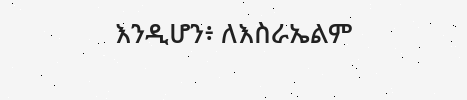እንዲሆን፥ ለእስራኤልም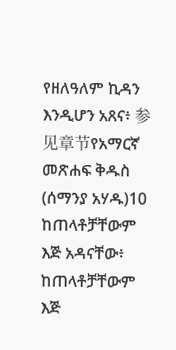የዘለዓለም ኪዳን እንዲሆን አጸና፥ 参见章节የአማርኛ መጽሐፍ ቅዱስ (ሰማንያ አሃዱ)10 ከጠላቶቻቸውም እጅ አዳናቸው፥ ከጠላቶቻቸውም እጅ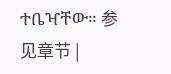ተቤዣቸው። 参见章节 |